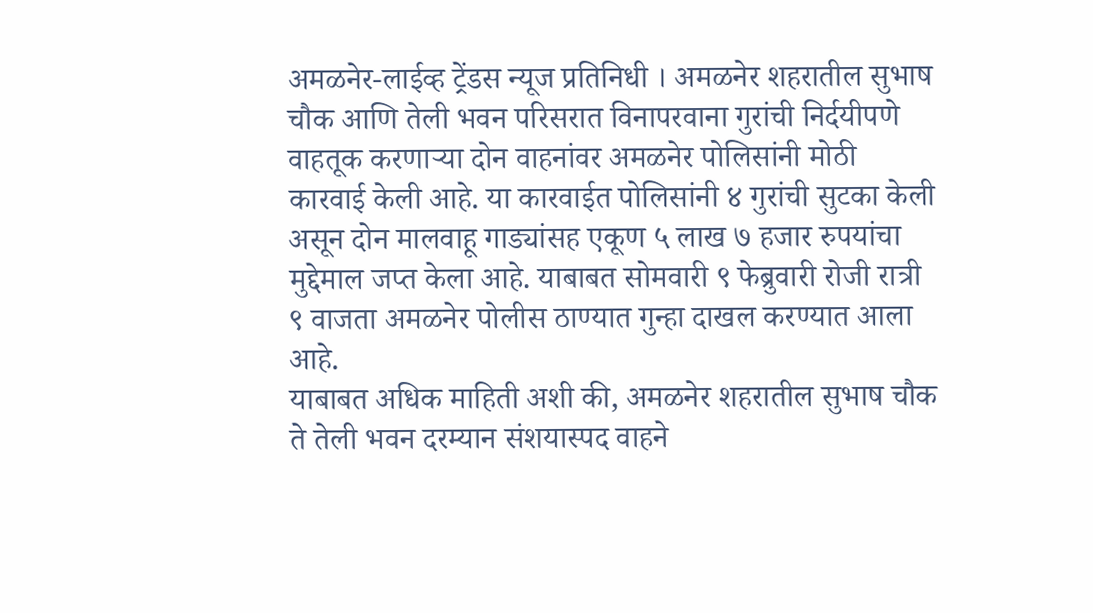अमळनेर-लाईव्ह ट्रेंडस न्यूज प्रतिनिधी । अमळनेर शहरातील सुभाष चौक आणि तेली भवन परिसरात विनापरवाना गुरांची निर्दयीपणे वाहतूक करणाऱ्या दोन वाहनांवर अमळनेर पोलिसांनी मोठी कारवाई केली आहे. या कारवाईत पोलिसांनी ४ गुरांची सुटका केली असून दोन मालवाहू गाड्यांसह एकूण ५ लाख ७ हजार रुपयांचा मुद्देमाल जप्त केला आहे. याबाबत सोमवारी ९ फेब्रुवारी रोजी रात्री ९ वाजता अमळनेर पोलीस ठाण्यात गुन्हा दाखल करण्यात आला आहे.
याबाबत अधिक माहिती अशी की, अमळनेर शहरातील सुभाष चौक ते तेली भवन दरम्यान संशयास्पद वाहने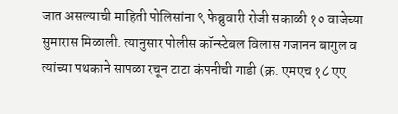जात असल्याची माहिती पोलिसांना ९ फेब्रुवारी रोजी सकाळी १० वाजेच्या सुमारास मिळाली. त्यानुसार पोलीस कॉन्स्टेबल विलास गजानन बागुल व त्यांच्या पथकाने सापळा रचून टाटा कंपनीची गाडी (क्र. एमएच १८ एए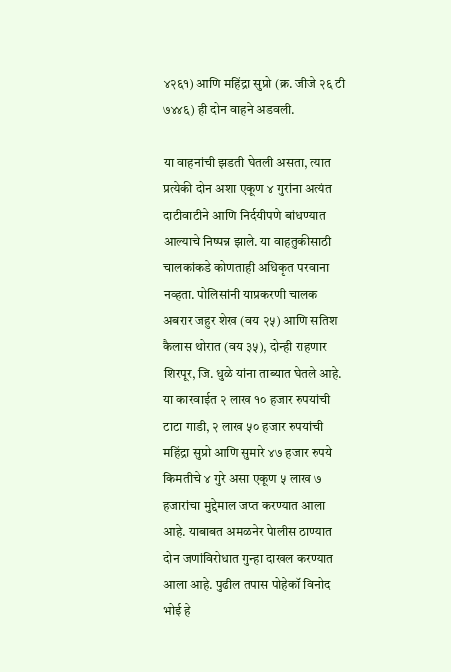४२६१) आणि महिंद्रा सुप्रो (क्र. जीजे २६ टी ७४४६) ही दोन वाहने अडवली.

या वाहनांची झडती घेतली असता, त्यात प्रत्येकी दोन अशा एकूण ४ गुरांना अत्यंत दाटीवाटीने आणि निर्दयीपणे बांधण्यात आल्याचे निष्पन्न झाले. या वाहतुकीसाठी चालकांकडे कोणताही अधिकृत परवाना नव्हता. पोलिसांनी याप्रकरणी चालक अबरार जहुर शेख (वय २५) आणि सतिश कैलास थोरात (वय ३५), दोन्ही राहणार शिरपूर, जि. धुळे यांना ताब्यात घेतले आहे.
या कारवाईत २ लाख १० हजार रुपयांची टाटा गाडी, २ लाख ५० हजार रुपयांची महिंद्रा सुप्रो आणि सुमारे ४७ हजार रुपये किमतीचे ४ गुरे असा एकूण ५ लाख ७ हजारांचा मुद्देमाल जप्त करण्यात आला आहे. याबाबत अमळनेर पेालीस ठाण्यात दोन जणांविरोधात गुन्हा दाखल करण्यात आला आहे. पुढील तपास पोहेकॉ विनोद भोई हे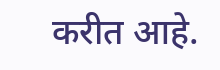करीत आहे.